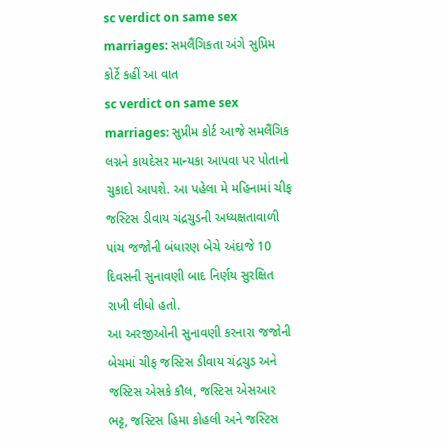sc verdict on same sex marriages: સમલૈંગિકતા અંગે સુપ્રિમ કોર્ટે કહીં આ વાત
sc verdict on same sex marriages: સુપ્રીમ કોર્ટ આજે સમલૈંગિક લગ્નને કાયદેસર માન્યકા આપવા પર પોતાનો ચુકાદો આપશે. આ પહેલા મે મહિનામાં ચીફ જસ્ટિસ ડીવાય ચંદ્રચુડની અધ્યક્ષતાવાળી પાંચ જજોની બંધારણ બેચે અંદાજે 10 દિવસની સુનાવણી બાદ નિર્ણય સુરક્ષિત રાખી લીધો હતો.
આ અરજીઓની સુનાવણી કરનારા જજોની બેચમાં ચીફ જસ્ટિસ ડીવાય ચંદ્રચુડ અને જસ્ટિસ એસકે કૌલ, જસ્ટિસ એસઆર ભટ્ટ, જસ્ટિસ હિમા કોહલી અને જસ્ટિસ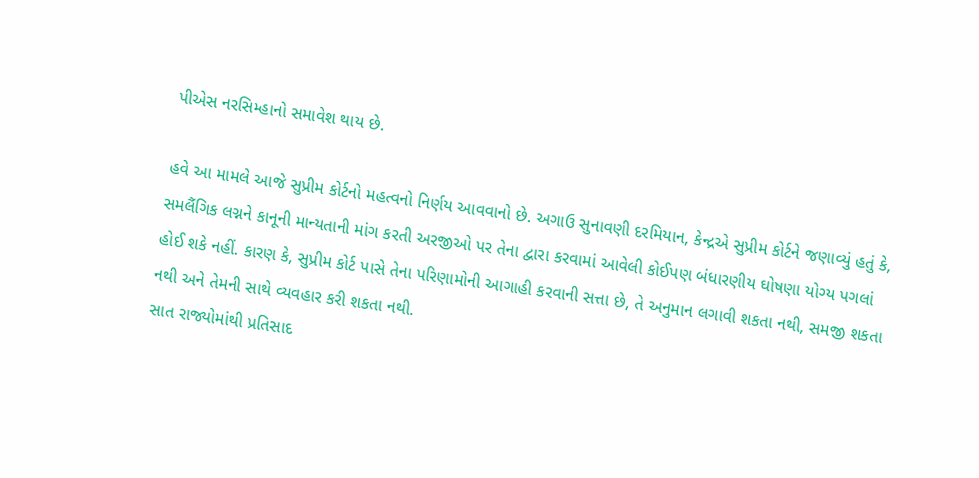પીએસ નરસિમ્હાનો સમાવેશ થાય છે.

હવે આ મામલે આજે સુપ્રીમ કોર્ટનો મહત્વનો નિર્ણય આવવાનો છે. અગાઉ સુનાવણી દરમિયાન, કેન્દ્રએ સુપ્રીમ કોર્ટને જણાવ્યું હતું કે, સમલૈંગિક લગ્નને કાનૂની માન્યતાની માંગ કરતી અરજીઓ પર તેના દ્વારા કરવામાં આવેલી કોઈપણ બંધારણીય ઘોષણા યોગ્ય પગલાં હોઈ શકે નહીં. કારણ કે, સુપ્રીમ કોર્ટ પાસે તેના પરિણામોની આગાહી કરવાની સત્તા છે, તે અનુમાન લગાવી શકતા નથી, સમજી શકતા નથી અને તેમની સાથે વ્યવહાર કરી શકતા નથી.
સાત રાજ્યોમાંથી પ્રતિસાદ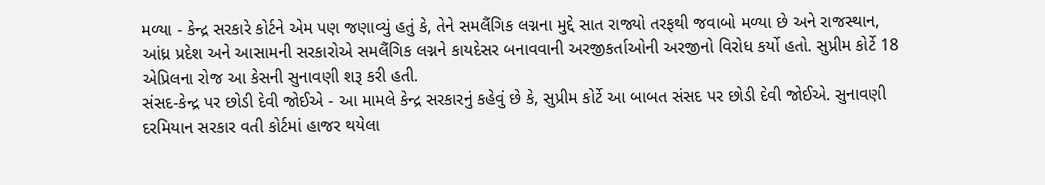મળ્યા - કેન્દ્ર સરકારે કોર્ટને એમ પણ જણાવ્યું હતું કે, તેને સમલૈંગિક લગ્નના મુદ્દે સાત રાજ્યો તરફથી જવાબો મળ્યા છે અને રાજસ્થાન, આંધ્ર પ્રદેશ અને આસામની સરકારોએ સમલૈંગિક લગ્નને કાયદેસર બનાવવાની અરજીકર્તાઓની અરજીનો વિરોધ કર્યો હતો. સુપ્રીમ કોર્ટે 18 એપ્રિલના રોજ આ કેસની સુનાવણી શરૂ કરી હતી.
સંસદ-કેન્દ્ર પર છોડી દેવી જોઈએ - આ મામલે કેન્દ્ર સરકારનું કહેવું છે કે, સુપ્રીમ કોર્ટે આ બાબત સંસદ પર છોડી દેવી જોઈએ. સુનાવણી દરમિયાન સરકાર વતી કોર્ટમાં હાજર થયેલા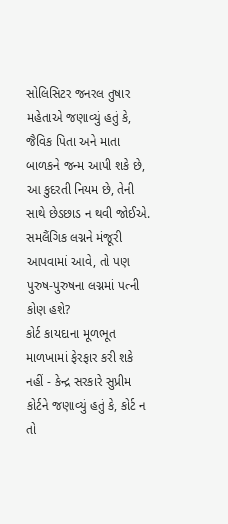સોલિસિટર જનરલ તુષાર મહેતાએ જણાવ્યું હતું કે, જૈવિક પિતા અને માતા બાળકને જન્મ આપી શકે છે, આ કુદરતી નિયમ છે, તેની સાથે છેડછાડ ન થવી જોઈએ. સમલૈંગિક લગ્નને મંજૂરી આપવામાં આવે, તો પણ પુરુષ-પુરુષના લગ્નમાં પત્ની કોણ હશે?
કોર્ટ કાયદાના મૂળભૂત માળખામાં ફેરફાર કરી શકે નહીં - કેન્દ્ર સરકારે સુપ્રીમ કોર્ટને જણાવ્યું હતું કે, કોર્ટ ન તો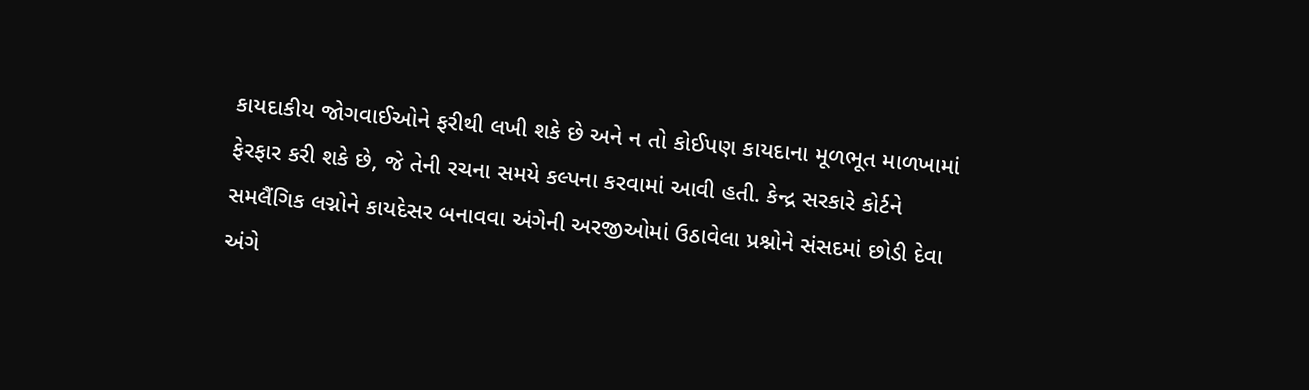કાયદાકીય જોગવાઈઓને ફરીથી લખી શકે છે અને ન તો કોઈપણ કાયદાના મૂળભૂત માળખામાં ફેરફાર કરી શકે છે, જે તેની રચના સમયે કલ્પના કરવામાં આવી હતી. કેન્દ્ર સરકારે કોર્ટને સમલૈંગિક લગ્નોને કાયદેસર બનાવવા અંગેની અરજીઓમાં ઉઠાવેલા પ્રશ્નોને સંસદમાં છોડી દેવા અંગે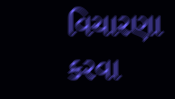વિચારણા કરવા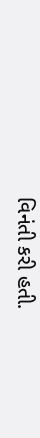વિનંતી કરી હતી.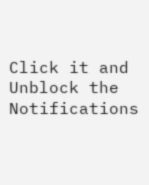Click it and Unblock the Notifications